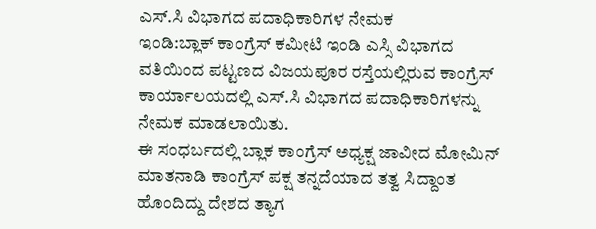ಎಸ್.ಸಿ ವಿಭಾಗದ ಪದಾಧಿಕಾರಿಗಳ ನೇಮಕ
ಇಂಡಿ:ಬ್ಲಾಕ್ ಕಾಂಗ್ರೆಸ್ ಕಮೀಟಿ ಇಂಡಿ ಎಸ್ಸಿ ವಿಭಾಗದ ವತಿಯಿಂದ ಪಟ್ಟಣದ ವಿಜಯಪೂರ ರಸ್ತೆಯಲ್ಲಿರುವ ಕಾಂಗ್ರೆಸ್ ಕಾರ್ಯಾಲಯದಲ್ಲಿ ಎಸ್.ಸಿ ವಿಭಾಗದ ಪದಾಧಿಕಾರಿಗಳನ್ನು ನೇಮಕ ಮಾಡಲಾಯಿತು.
ಈ ಸಂಧರ್ಬದಲ್ಲಿ ಬ್ಲಾಕ ಕಾಂಗ್ರೆಸ್ ಅಧ್ಯಕ್ಷ ಜಾವೀದ ಮೋಮಿನ್ ಮಾತನಾಡಿ ಕಾಂಗ್ರೆಸ್ ಪಕ್ಷ ತನ್ನದೆಯಾದ ತತ್ವ ಸಿದ್ದಾಂತ ಹೊಂದಿದ್ದು ದೇಶದ ತ್ಯಾಗ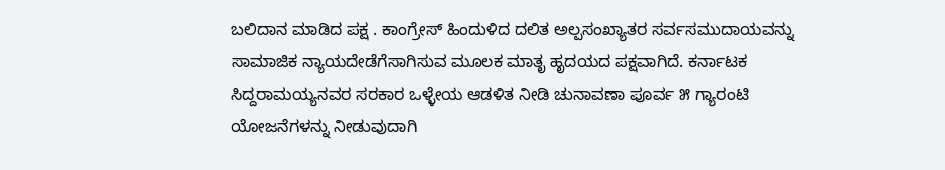ಬಲಿದಾನ ಮಾಡಿದ ಪಕ್ಷ . ಕಾಂಗ್ರೇಸ್ ಹಿಂದುಳಿದ ದಲಿತ ಅಲ್ಪಸಂಖ್ಯಾತರ ಸರ್ವಸಮುದಾಯವನ್ನು ಸಾಮಾಜಿಕ ನ್ಯಾಯದೇಡೆಗೆಸಾಗಿಸುವ ಮೂಲಕ ಮಾತೃ ಹೃದಯದ ಪಕ್ಷವಾಗಿದೆ. ಕರ್ನಾಟಕ ಸಿದ್ದರಾಮಯ್ಯನವರ ಸರಕಾರ ಒಳ್ಳೇಯ ಆಡಳಿತ ನೀಡಿ ಚುನಾವಣಾ ಪೂರ್ವ ೫ ಗ್ಯಾರಂಟಿ ಯೋಜನೆಗಳನ್ನು ನೀಡುವುದಾಗಿ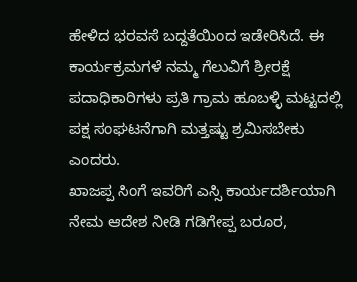ಹೇಳಿದ ಭರವಸೆ ಬದ್ದತೆಯಿಂದ ಇಡೇರಿಸಿದೆ. ಈ ಕಾರ್ಯಕ್ರಮಗಳೆ ನಮ್ಮ ಗೆಲುವಿಗೆ ಶ್ರೀರಕ್ಷೆ ಪದಾಧಿಕಾರಿಗಳು ಪ್ರತಿ ಗ್ರಾಮ ಹೂಬಳ್ಳಿ ಮಟ್ಟದಲ್ಲಿ ಪಕ್ಷ ಸಂಘಟನೆಗಾಗಿ ಮತ್ತಷ್ಟು ಶ್ರಮಿಸಬೇಕು ಎಂದರು.
ಖಾಜಪ್ಪ ಸಿಂಗೆ ಇವರಿಗೆ ಎಸ್ಸಿ ಕಾರ್ಯದರ್ಶಿಯಾಗಿ ನೇಮ ಆದೇಶ ನೀಡಿ ಗಡಿಗೇಪ್ಪ ಬರೂರ,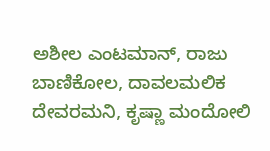ಅಶೀಲ ಎಂಟಮಾನ್, ರಾಜು ಬಾಣಿಕೋಲ, ದಾವಲಮಲಿಕ ದೇವರಮನಿ, ಕೃಷ್ಣಾ ಮಂದೋಲಿ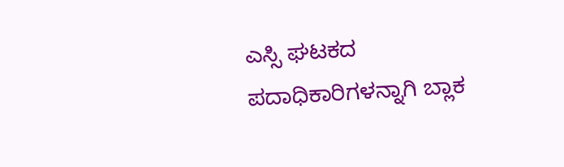ಎಸ್ಸಿ ಘಟಕದ ಪದಾಧಿಕಾರಿಗಳನ್ನಾಗಿ ಬ್ಲಾಕ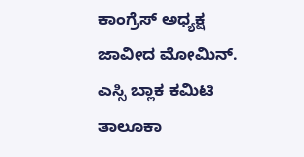ಕಾಂಗ್ರೆಸ್ ಅಧ್ಯಕ್ಷ ಜಾವೀದ ಮೋಮಿನ್. ಎಸ್ಸಿ ಬ್ಲಾಕ ಕಮಿಟಿ ತಾಲೂಕಾ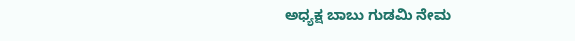ಅಧ್ಯಕ್ಷ ಬಾಬು ಗುಡಮಿ ನೇಮ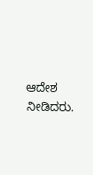ಆದೇಶ ನೀಡಿದರು.